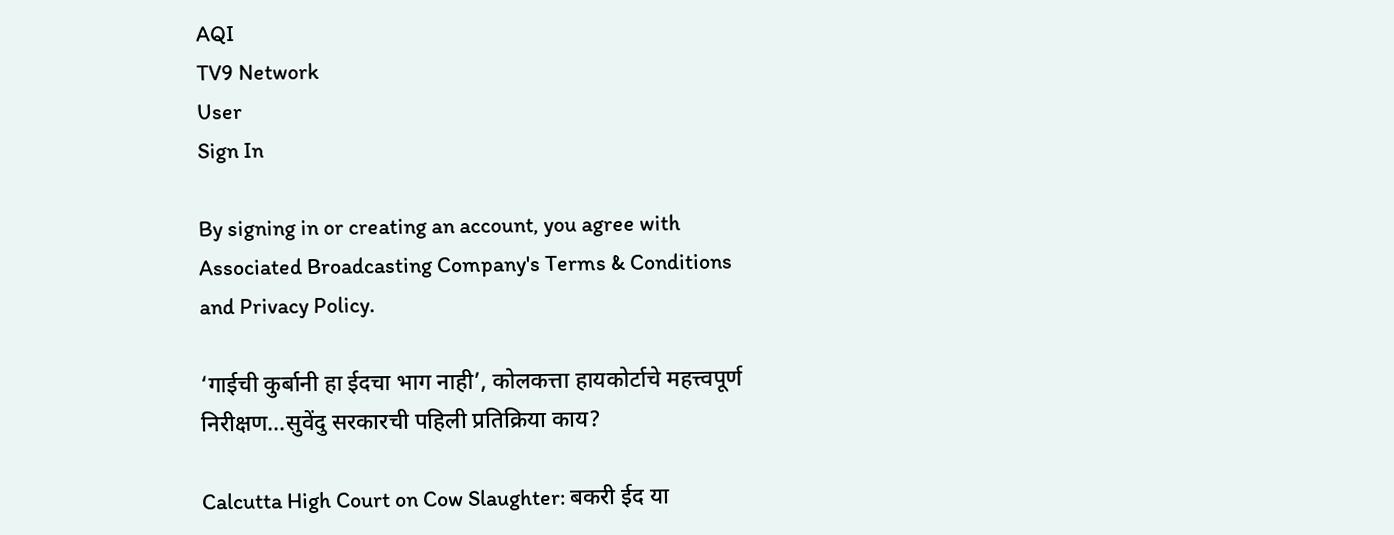AQI
TV9 Network
User
Sign In

By signing in or creating an account, you agree with Associated Broadcasting Company's Terms & Conditions and Privacy Policy.

‘गाईची कुर्बानी हा ईदचा भाग नाही’, कोलकत्ता हायकोर्टाचे महत्त्वपूर्ण निरीक्षण…सुवेंदु सरकारची पहिली प्रतिक्रिया काय?

Calcutta High Court on Cow Slaughter: बकरी ईद या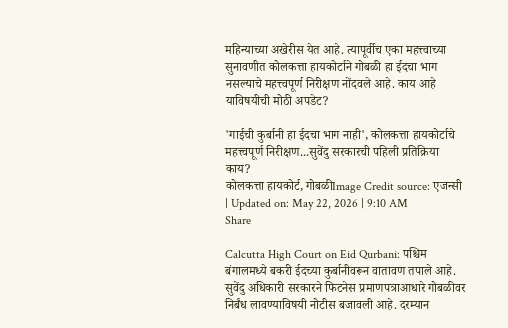महिन्याच्या अखेरीस येत आहे. त्यापूर्वीच एका महत्त्वाच्या सुनावणीत कोलकत्ता हायकोर्टाने गोबळी हा ईदचा भाग नसल्याचे महत्त्वपूर्ण निरीक्षण नोंदवले आहे. काय आहे याविषयीची मोठी अपडेट?

'गाईची कुर्बानी हा ईदचा भाग नाही', कोलकत्ता हायकोर्टाचे महत्त्वपूर्ण निरीक्षण...सुवेंदु सरकारची पहिली प्रतिक्रिया काय?
कोलकत्ता हायकोर्ट, गोबळीImage Credit source: एजन्सी
| Updated on: May 22, 2026 | 9:10 AM
Share

Calcutta High Court on Eid Qurbani: पश्चिम बंगालमध्ये बकरी ईदच्या कुर्बानीवरून वातावण तपाले आहे. सुवेंदु अधिकारी सरकारने फिटनेस प्रमाणपत्राआधारे गोबळीवर निर्बंध लावण्याविषयी नोटीस बजावली आहे. दरम्यान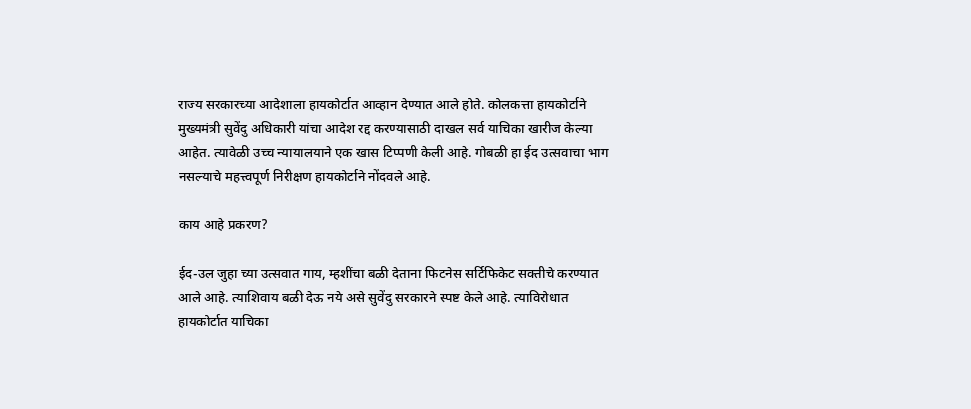राज्य सरकारच्या आदेशाला हायकोर्टात आव्हान देण्यात आले होते. कोलकत्ता हायकोर्टाने मुख्यमंत्री सुवेंदु अधिकारी यांचा आदेश रद्द करण्यासाठी दाखल सर्व याचिका खारीज केल्या आहेत. त्यावेळी उच्च न्यायालयाने एक खास टिप्पणी केली आहे. गोबळी हा ईद उत्सवाचा भाग नसल्याचे महत्त्वपूर्ण निरीक्षण हायकोर्टाने नोंदवले आहे.

काय आहे प्रकरण?

ईद-उल जुहा च्या उत्सवात गाय, म्हशींचा बळी देताना फिटनेस सर्टिफिकेट सक्तीचे करण्यात आले आहे. त्याशिवाय बळी देऊ नये असे सुवेंदु सरकारने स्पष्ट केले आहे. त्याविरोधात हायकोर्टात याचिका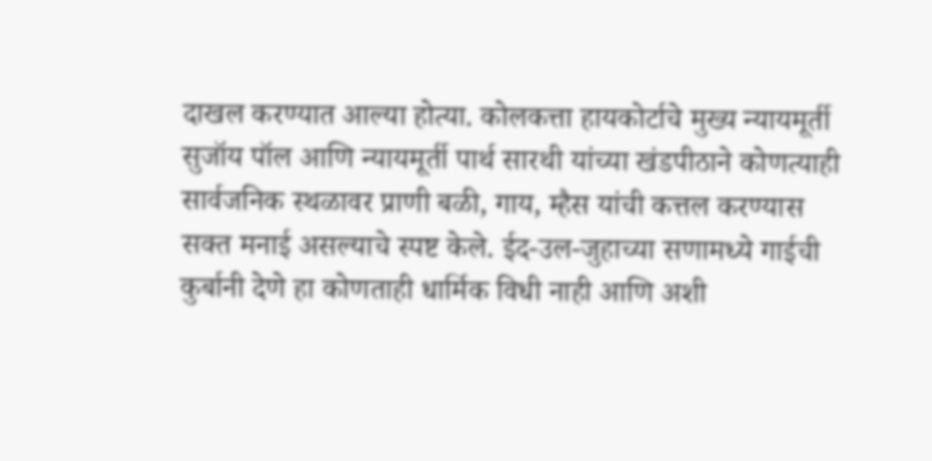दाखल करण्यात आल्या होत्या. कोलकत्ता हायकोर्टाचे मुख्य न्यायमूर्ती सुजॉय पॉल आणि न्यायमूर्ती पार्थ सारथी यांच्या खंडपीठाने कोणत्याही सार्वजनिक स्थळावर प्राणी बळी, गाय, म्हैस यांची कत्तल करण्यास सक्त मनाई असल्याचे स्पष्ट केले. ईद-उल-जुहाच्या सणामध्ये गाईची कुर्बानी देणे हा कोणताही धार्मिक विधी नाही आणि अशी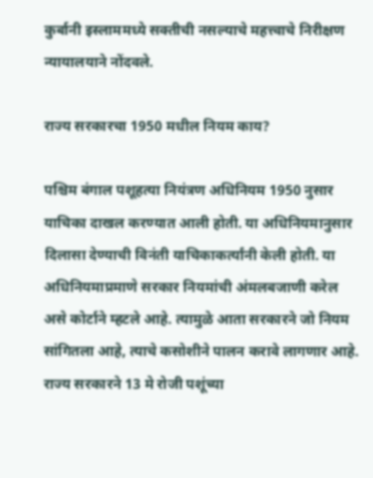कुर्बानी इस्लाममध्ये सक्तीची नसल्याचे महत्त्वाचे निरीक्षण न्यायालयाने नोंदवले.

राज्य सरकारचा 1950 मधील नियम काय?

पश्चिम बंगाल पशूहत्या नियंत्रण अधिनियम 1950 नुसार याचिका दाखल करण्यात आली होती. या अधिनियमानुसार दिलासा देण्याची विनंती याचिकाकर्त्यांनी केली होती. या अधिनियमाप्रमाणे सरकार नियमांची अंमलबजाणी करेल असे कोर्टाने म्हटले आहे. त्यामुळे आता सरकारने जो नियम सांगितला आहे, त्याचे कसोशीने पालन करावे लागणार आहे. राज्य सरकारने 13 मे रोजी पशूंच्या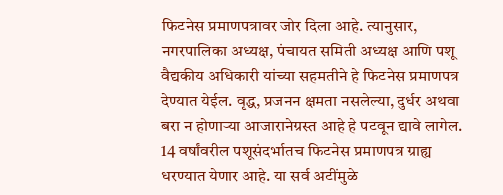फिटनेस प्रमाणपत्रावर जोर दिला आहे. त्यानुसार, नगरपालिका अध्यक्ष, पंचायत समिती अध्यक्ष आणि पशू वैद्यकीय अधिकारी यांच्या सहमतीने हे फिटनेस प्रमाणपत्र देण्यात येईल. वृद्ध, प्रजनन क्षमता नसलेल्या, दुर्धर अथवा बरा न होणाऱ्या आजारानेग्रस्त आहे हे पटवून द्यावे लागेल. 14 वर्षांवरील पशूसंदर्भातच फिटनेस प्रमाणपत्र ग्राह्य धरण्यात येणार आहे. या सर्व अटींमुळे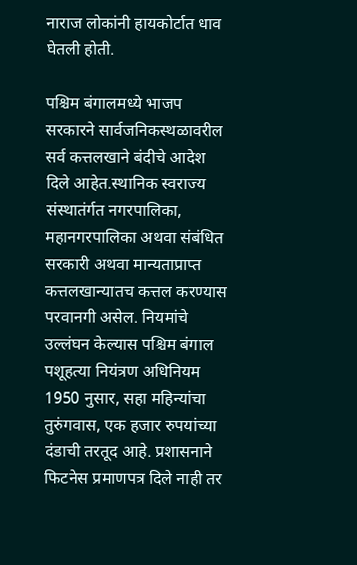नाराज लोकांनी हायकोर्टात धाव घेतली होती.

पश्चिम बंगालमध्ये भाजप सरकारने सार्वजनिकस्थळावरील सर्व कत्तलखाने बंदीचे आदेश दिले आहेत.स्थानिक स्वराज्य संस्थातंर्गत नगरपालिका, महानगरपालिका अथवा संबंधित सरकारी अथवा मान्यताप्राप्त कत्तलखान्यातच कत्तल करण्यास परवानगी असेल. नियमांचे उल्लंघन केल्यास पश्चिम बंगाल पशूहत्या नियंत्रण अधिनियम 1950 नुसार, सहा महिन्यांचा तुरुंगवास, एक हजार रुपयांच्या दंडाची तरतूद आहे. प्रशासनाने फिटनेस प्रमाणपत्र दिले नाही तर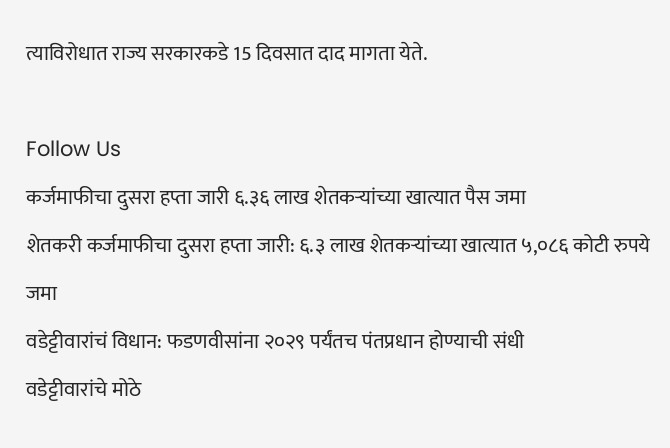त्याविरोधात राज्य सरकारकडे 15 दिवसात दाद मागता येते.

Follow Us
कर्जमाफीचा दुसरा हप्ता जारी ६.३६ लाख शेतकऱ्यांच्या खात्यात पैस जमा
शेतकरी कर्जमाफीचा दुसरा हप्ता जारी: ६.३ लाख शेतकऱ्यांच्या खात्यात ५,०८६ कोटी रुपये जमा
वडेट्टीवारांचं विधान: फडणवीसांना २०२९ पर्यंतच पंतप्रधान होण्याची संधी
वडेट्टीवारांचे मोठे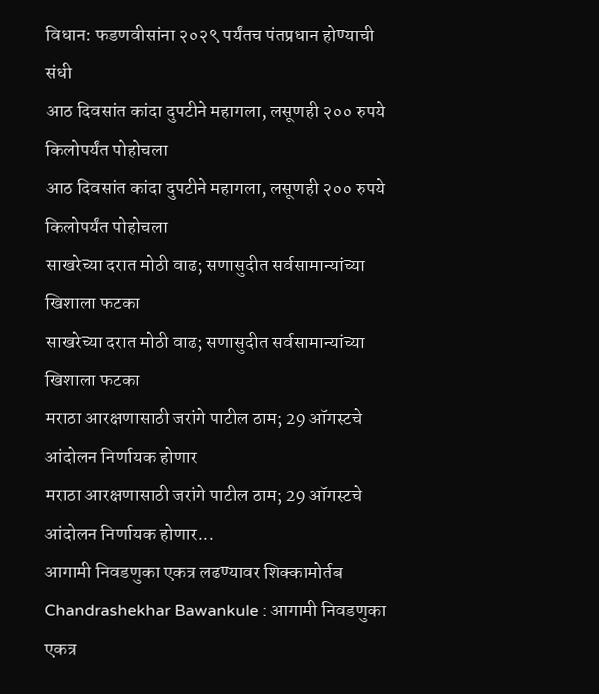विधान: फडणवीसांना २०२९ पर्यंतच पंतप्रधान होण्याची संधी
आठ दिवसांत कांदा दुपटीने महागला, लसूणही २०० रुपये किलोपर्यंत पोहोचला
आठ दिवसांत कांदा दुपटीने महागला, लसूणही २०० रुपये किलोपर्यंत पोहोचला
साखरेच्या दरात मोठी वाढ; सणासुदीत सर्वसामान्यांच्या खिशाला फटका
साखरेच्या दरात मोठी वाढ; सणासुदीत सर्वसामान्यांच्या खिशाला फटका
मराठा आरक्षणासाठी जरांगे पाटील ठाम; 29 ऑगस्टचे आंदोलन निर्णायक होणार
मराठा आरक्षणासाठी जरांगे पाटील ठाम; 29 ऑगस्टचे आंदोलन निर्णायक होणार...
आगामी निवडणुका एकत्र लढण्यावर शिक्कामोर्तब
Chandrashekhar Bawankule : आगामी निवडणुका एकत्र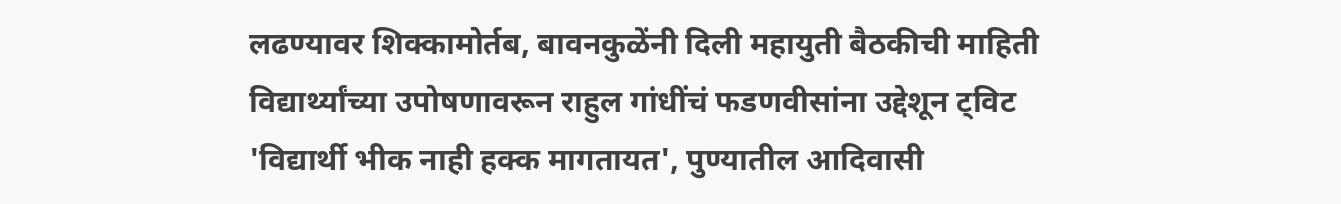लढण्यावर शिक्कामोर्तब, बावनकुळेंनी दिली महायुती बैठकीची माहिती
विद्यार्थ्यांच्या उपोषणावरून राहुल गांधींचं फडणवीसांना उद्देशून ट्विट
'विद्यार्थी भीक नाही हक्क मागतायत', पुण्यातील आदिवासी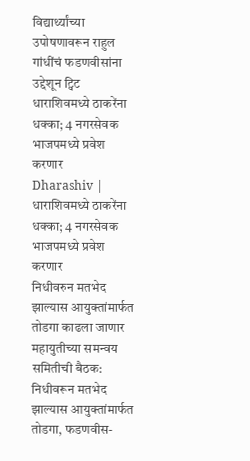विद्यार्थ्यांच्या उपोषणावरून राहुल गांधींचं फडणवीसांना उद्देशून ट्विट
धाराशिवमध्ये ठाकरेंना धक्का; 4 नगरसेवक भाजपमध्ये प्रवेश करणार
Dharashiv | धाराशिवमध्ये ठाकरेंना धक्का; 4 नगरसेवक भाजपमध्ये प्रवेश करणार
निधीवरुन मतभेद झाल्यास आयुक्तांमार्फत तोडगा काढला जाणार
महायुतीच्या समन्वय समितीची बैठक: निधीवरून मतभेद झाल्यास आयुक्तांमार्फत तोडगा, फडणवीस-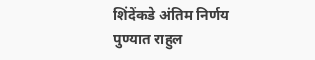शिंदेंकडे अंतिम निर्णय
पुण्यात राहुल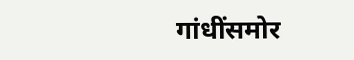गांधींसमोर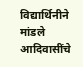विद्यार्थिनीने मांडले आदिवासींचे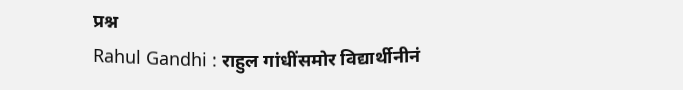प्रश्न
Rahul Gandhi : राहुल गांधींसमोर विद्यार्थीनीनं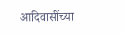आदिवासींच्या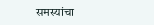समस्यांचा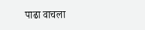पाढा वाचला